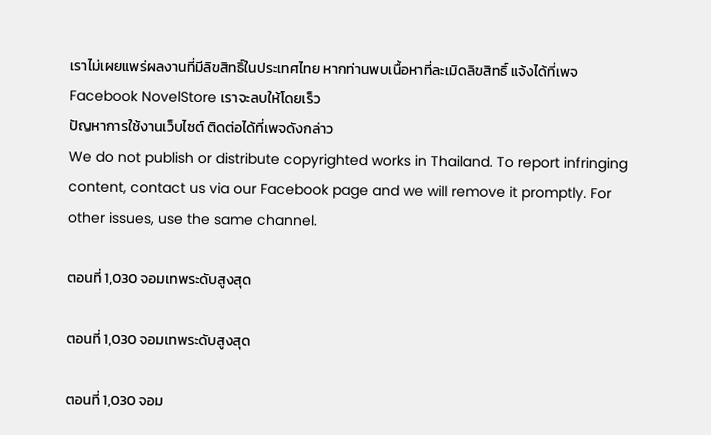เราไม่เผยแพร่ผลงานที่มีลิขสิทธิ์ในประเทศไทย หากท่านพบเนื้อหาที่ละเมิดลิขสิทธิ์ แจ้งได้ที่เพจ Facebook NovelStore เราจะลบให้โดยเร็ว
ปัญหาการใช้งานเว็บไซต์ ติดต่อได้ที่เพจดังกล่าว
We do not publish or distribute copyrighted works in Thailand. To report infringing content, contact us via our Facebook page and we will remove it promptly. For other issues, use the same channel.

ตอนที่ 1,030 จอมเทพระดับสูงสุด

ตอนที่ 1,030 จอมเทพระดับสูงสุด

ตอนที่ 1,030 จอม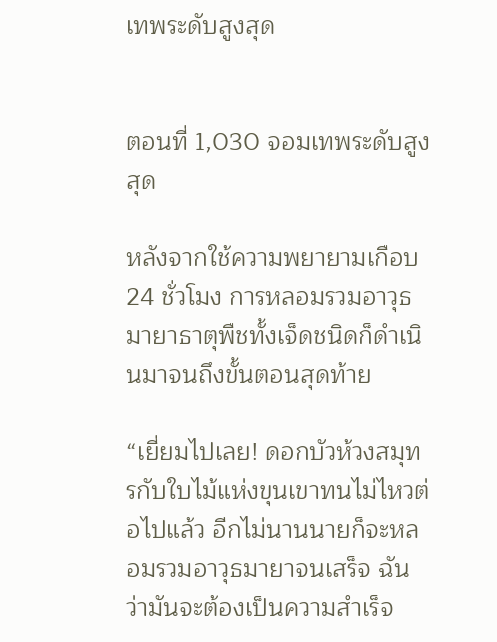เทพระดับสูงสุด


ตอนที่ 1,030 จอมเทพระดับสูงสุด

หลังจากใช้ความพยายามเกือบ 24 ชั่วโมง การหลอมรวมอาวุธมายาธาตุพืชทั้งเจ็ดชนิดก็ดำเนินมาจนถึงขั้นตอนสุดท้าย

“เยี่ยมไปเลย! ดอกบัวห้วงสมุทรกับใบไม้แห่งขุนเขาทนไม่ไหวต่อไปแล้ว อีกไม่นานนายก็จะหลอมรวมอาวุธมายาจนเสร็จ ฉันว่ามันจะต้องเป็นความสำเร็จ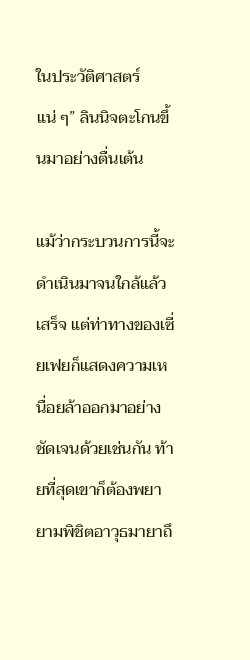ในประวัติศาสตร์แน่ ๆ” ลินนิจตะโกนขึ้นมาอย่างตื่นเต้น

แม้ว่ากระบวนการนี้จะดำเนินมาจนใกล้แล้วเสร็จ แต่ท่าทางของเซี่ยเฟยก็แสดงความเหนื่อยล้าออกมาอย่างชัดเจนด้วยเช่นกัน ท้ายที่สุดเขาก็ต้องพยายามพิชิตอาวุธมายาถึ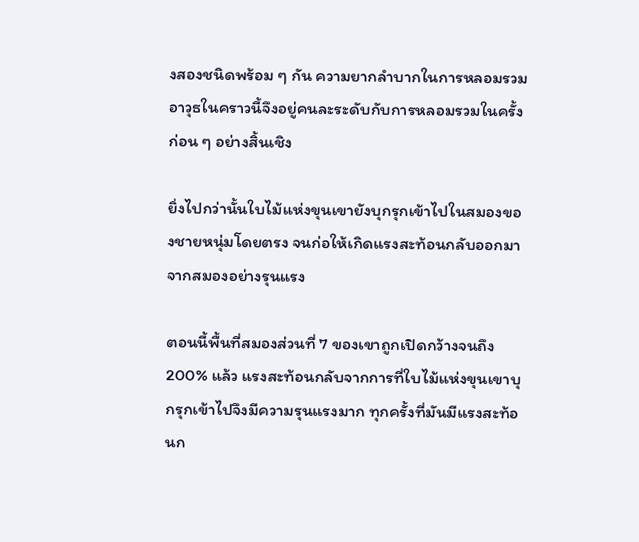งสองชนิดพร้อม ๆ กัน ความยากลำบากในการหลอมรวมอาวุธในคราวนี้จึงอยู่คนละระดับกับการหลอมรวมในครั้งก่อน ๆ อย่างสิ้นเชิง

ยิ่งไปกว่านั้นใบไม้แห่งขุนเขายังบุกรุกเข้าไปในสมองของชายหนุ่มโดยตรง จนก่อให้เกิดแรงสะท้อนกลับออกมาจากสมองอย่างรุนแรง

ตอนนี้พื้นที่สมองส่วนที่ 7 ของเขาถูกเปิดกว้างจนถึง 200% แล้ว แรงสะท้อนกลับจากการที่ใบไม้แห่งขุนเขาบุกรุกเข้าไปจึงมีความรุนแรงมาก ทุกครั้งที่มันมีแรงสะท้อนก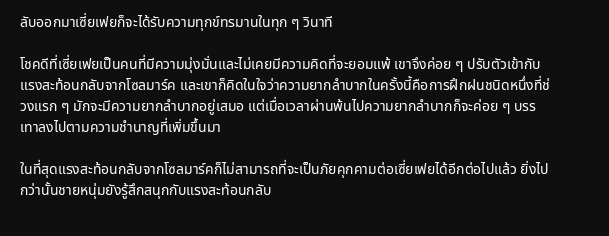ลับออกมาเซี่ยเฟยก็จะได้รับความทุกข์ทรมานในทุก ๆ วินาที

โชคดีที่เซี่ยเฟยเป็นคนที่มีความมุ่งมั่นและไม่เคยมีความคิดที่จะยอมแพ้ เขาจึงค่อย ๆ ปรับตัวเข้ากับแรงสะท้อนกลับจากโซลมาร์ค และเขาก็คิดในใจว่าความยากลำบากในครั้งนี้คือการฝึกฝนชนิดหนึ่งที่ช่วงแรก ๆ มักจะมีความยากลำบากอยู่เสมอ แต่เมื่อเวลาผ่านพ้นไปความยากลำบากก็จะค่อย ๆ บรรเทาลงไปตามความชำนาญที่เพิ่มขึ้นมา

ในที่สุดแรงสะท้อนกลับจากโซลมาร์คก็ไม่สามารถที่จะเป็นภัยคุกคามต่อเซี่ยเฟยได้อีกต่อไปแล้ว ยิ่งไปกว่านั้นชายหนุ่มยังรู้สึกสนุกกับแรงสะท้อนกลับ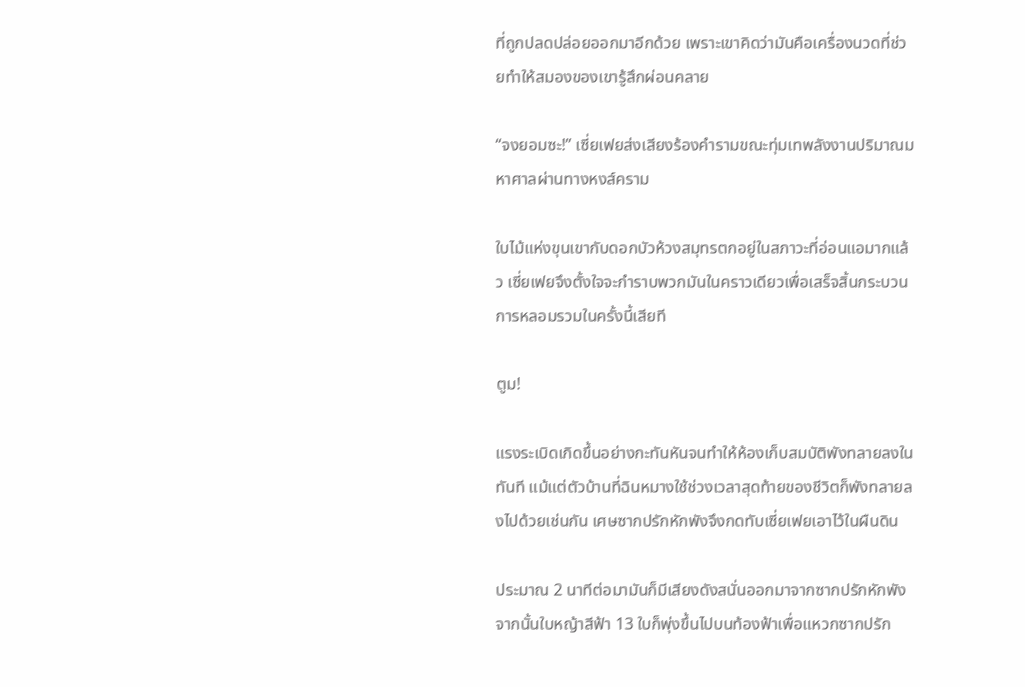ที่ถูกปลดปล่อยออกมาอีกด้วย เพราะเขาคิดว่ามันคือเครื่องนวดที่ช่วยทำให้สมองของเขารู้สึกผ่อนคลาย

“จงยอมซะ!” เซี่ยเฟยส่งเสียงร้องคำรามขณะทุ่มเทพลังงานปริมาณมหาศาลผ่านทางหงส์คราม

ใบไม้แห่งขุนเขากับดอกบัวห้วงสมุทรตกอยู่ในสภาวะที่อ่อนแอมากแล้ว เซี่ยเฟยจึงตั้งใจจะกำราบพวกมันในคราวเดียวเพื่อเสร็จสิ้นกระบวนการหลอมรวมในครั้งนี้เสียที

ตูม!

แรงระเบิดเกิดขึ้นอย่างกะทันหันจนทำให้ห้องเก็บสมบัติพังทลายลงในทันที แม้แต่ตัวบ้านที่ฉินหมางใช้ช่วงเวลาสุดท้ายของชีวิตก็พังทลายลงไปด้วยเช่นกัน เศษซากปรักหักพังจึงกดทับเซี่ยเฟยเอาไว้ในผืนดิน

ประมาณ 2 นาทีต่อมามันก็มีเสียงดังสนั่นออกมาจากซากปรักหักพัง จากนั้นใบหญ้าสีฟ้า 13 ใบก็พุ่งขึ้นไปบนท้องฟ้าเพื่อแหวกซากปรัก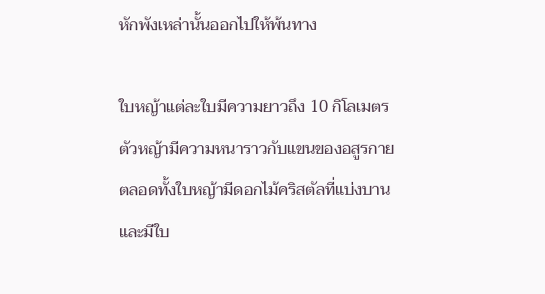หักพังเหล่านั้นออกไปให้พ้นทาง

ใบหญ้าแต่ละใบมีความยาวถึง 10 กิโลเมตร ตัวหญ้ามีความหนาราวกับแขนของอสูรกาย ตลอดทั้งใบหญ้ามีดอกไม้คริสตัลที่แบ่งบานและมีใบ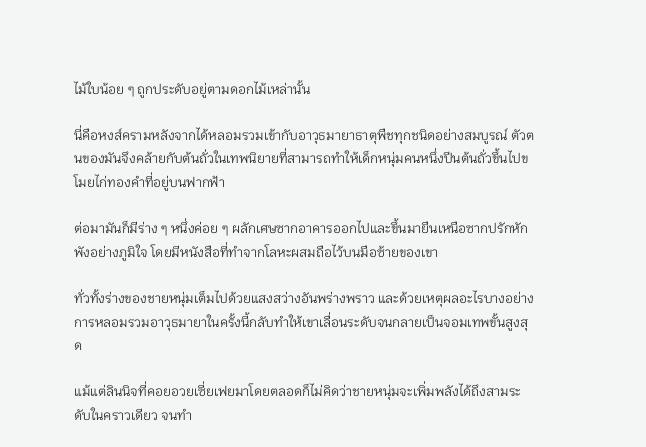ไม้ใบน้อย ๆ ถูกประดับอยู่ตามดอกไม้เหล่านั้น

นี่คือหงส์ครามหลังจากได้หลอมรวมเข้ากับอาวุธมายาธาตุพืชทุกชนิดอย่างสมบูรณ์ ตัวตนของมันจึงคล้ายกับต้นถั่วในเทพนิยายที่สามารถทำให้เด็กหนุ่มคนหนึ่งปีนต้นถั่วขึ้นไปขโมยไก่ทองคำที่อยู่บนฟากฟ้า

ต่อมามันก็มีร่าง ๆ หนึ่งค่อย ๆ ผลักเศษซากอาคารออกไปและขึ้นมายืนเหนือซากปรักหักพังอย่างภูมิใจ โดยมีหนังสือที่ทำจากโลหะผสมถือไว้บนมือซ้ายของเขา

ทั่วทั้งร่างของชายหนุ่มเต็มไปด้วยแสงสว่างอันพร่างพราว และด้วยเหตุผลอะไรบางอย่างการหลอมรวมอาวุธมายาในครั้งนี้กลับทำให้เขาเลื่อนระดับจนกลายเป็นจอมเทพขั้นสูงสุด

แม้แต่ลินนิจที่คอยอวยเซี่ยเฟยมาโดยตลอดก็ไม่คิดว่าชายหนุ่มจะเพิ่มพลังได้ถึงสามระดับในคราวเดียว จนทำ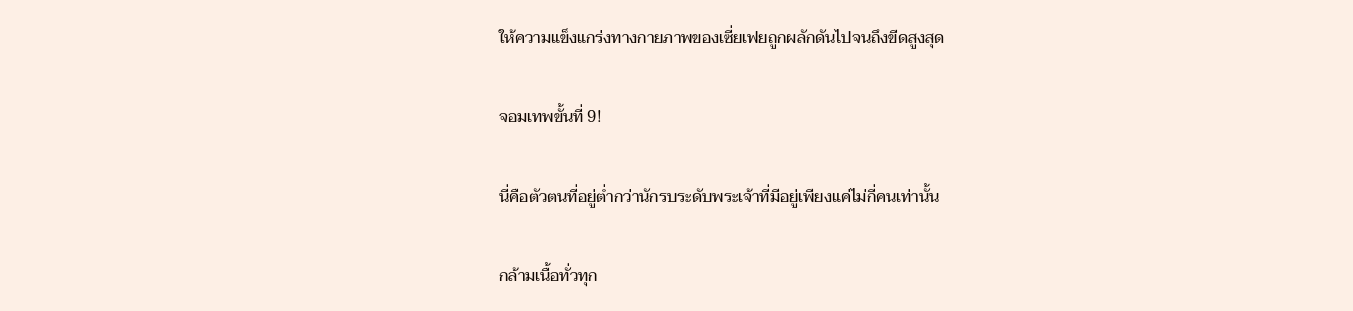ให้ความแข็งแกร่งทางกายภาพของเซี่ยเฟยถูกผลักดันไปจนถึงขีดสูงสุด

จอมเทพขั้นที่ 9!

นี่คือตัวตนที่อยู่ต่ำกว่านักรบระดับพระเจ้าที่มีอยู่เพียงแค่ไม่กี่คนเท่านั้น

กล้ามเนื้อทั่วทุก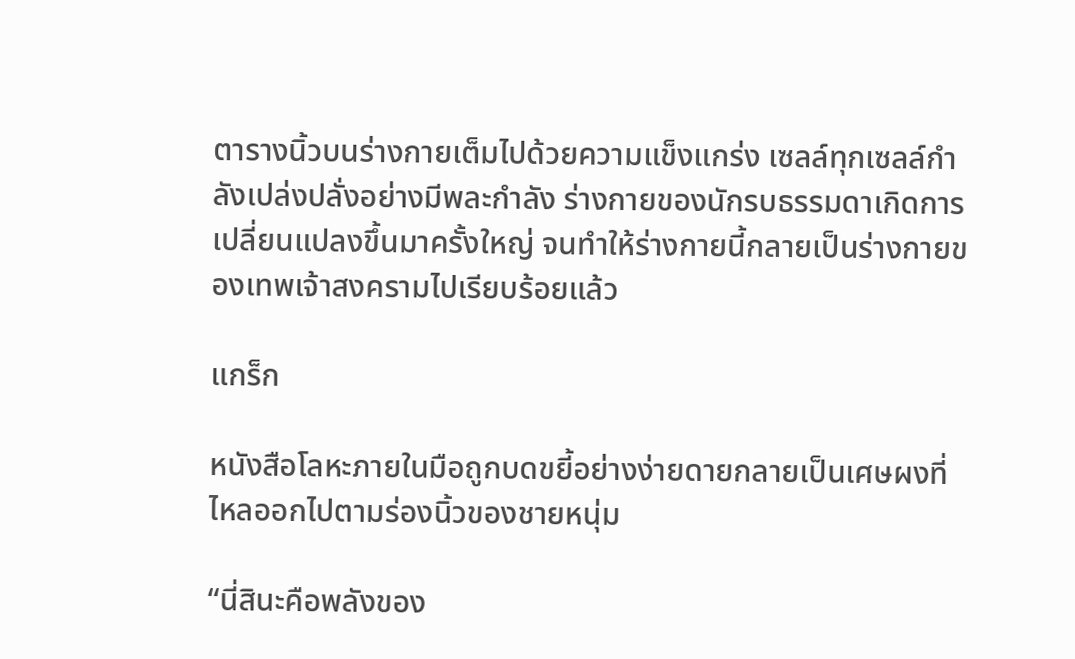ตารางนิ้วบนร่างกายเต็มไปด้วยความแข็งแกร่ง เซลล์ทุกเซลล์กำลังเปล่งปลั่งอย่างมีพละกำลัง ร่างกายของนักรบธรรมดาเกิดการเปลี่ยนแปลงขึ้นมาครั้งใหญ่ จนทำให้ร่างกายนี้กลายเป็นร่างกายของเทพเจ้าสงครามไปเรียบร้อยแล้ว

แกร็ก

หนังสือโลหะภายในมือถูกบดขยี้อย่างง่ายดายกลายเป็นเศษผงที่ไหลออกไปตามร่องนิ้วของชายหนุ่ม

“นี่สินะคือพลังของ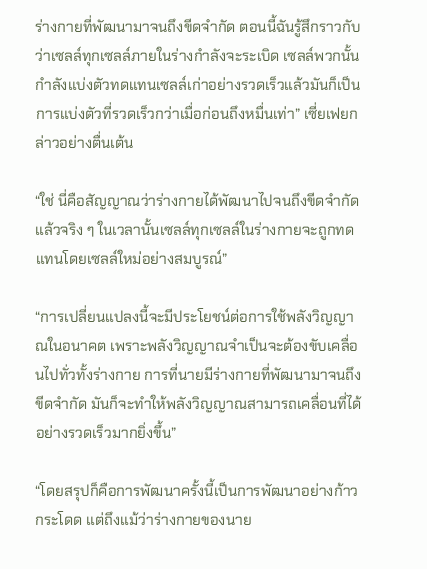ร่างกายที่พัฒนามาจนถึงขีดจำกัด ตอนนี้ฉันรู้สึกราวกับว่าเซลล์ทุกเซลล์ภายในร่างกำลังจะระเบิด เซลล์พวกนั้นกำลังแบ่งตัวทดแทนเซลล์เก่าอย่างรวดเร็วแล้วมันก็เป็นการแบ่งตัวที่รวดเร็วกว่าเมื่อก่อนถึงหมื่นเท่า” เซี่ยเฟยกล่าวอย่างตื่นเต้น

“ใช่ นี่คือสัญญาณว่าร่างกายได้พัฒนาไปจนถึงขีดจำกัดแล้วจริง ๆ ในเวลานั้นเซลล์ทุกเซลล์ในร่างกายจะถูกทดแทนโดยเซลล์ใหม่อย่างสมบูรณ์”

“การเปลี่ยนแปลงนี้จะมีประโยชน์ต่อการใช้พลังวิญญาณในอนาคต เพราะพลังวิญญาณจำเป็นจะต้องขับเคลื่อนไปทั่วทั้งร่างกาย การที่นายมีร่างกายที่พัฒนามาจนถึงขีดจำกัด มันก็จะทำให้พลังวิญญาณสามารถเคลื่อนที่ได้อย่างรวดเร็วมากยิ่งขึ้น”

“โดยสรุปก็คือการพัฒนาครั้งนี้เป็นการพัฒนาอย่างก้าวกระโดด แต่ถึงแม้ว่าร่างกายของนาย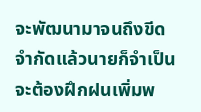จะพัฒนามาจนถึงขีดจำกัดแล้วนายก็จำเป็นจะต้องฝึกฝนเพิ่มพ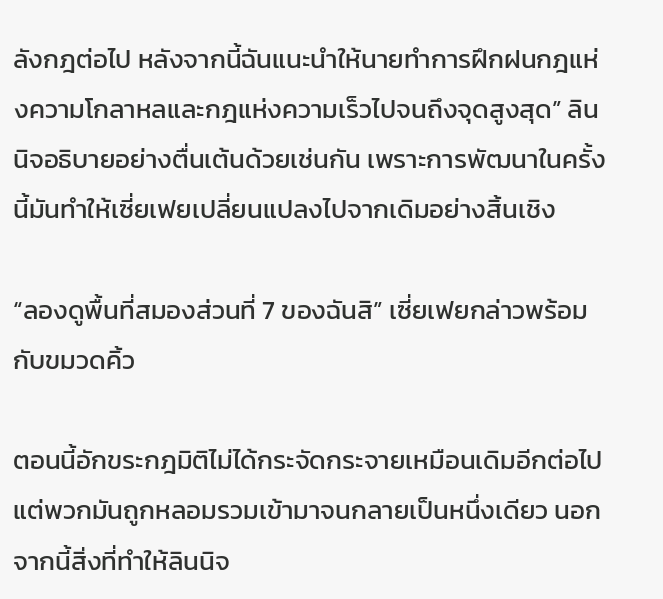ลังกฎต่อไป หลังจากนี้ฉันแนะนำให้นายทำการฝึกฝนกฎแห่งความโกลาหลและกฎแห่งความเร็วไปจนถึงจุดสูงสุด” ลินนิจอธิบายอย่างตื่นเต้นด้วยเช่นกัน เพราะการพัฒนาในครั้งนี้มันทำให้เซี่ยเฟยเปลี่ยนแปลงไปจากเดิมอย่างสิ้นเชิง

“ลองดูพื้นที่สมองส่วนที่ 7 ของฉันสิ” เซี่ยเฟยกล่าวพร้อมกับขมวดคิ้ว

ตอนนี้อักขระกฎมิติไม่ได้กระจัดกระจายเหมือนเดิมอีกต่อไป แต่พวกมันถูกหลอมรวมเข้ามาจนกลายเป็นหนึ่งเดียว นอกจากนี้สิ่งที่ทำให้ลินนิจ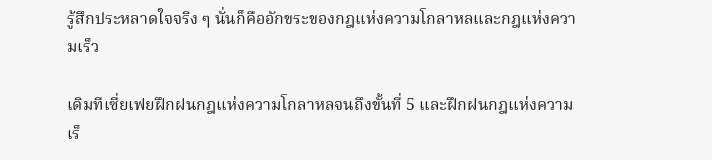รู้สึกประหลาดใจจริง ๆ นั่นก็คืออักขระของกฎแห่งความโกลาหลและกฎแห่งความเร็ว

เดิมทีเซี่ยเฟยฝึกฝนกฎแห่งความโกลาหลจนถึงขั้นที่ 5 และฝึกฝนกฎแห่งความเร็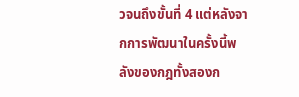วจนถึงขั้นที่ 4 แต่หลังจากการพัฒนาในครั้งนี้พลังของกฎทั้งสองก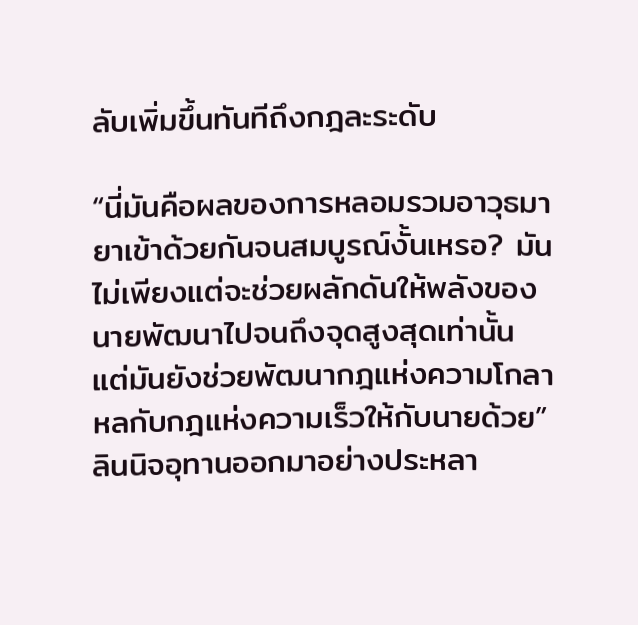ลับเพิ่มขึ้นทันทีถึงกฎละระดับ

“นี่มันคือผลของการหลอมรวมอาวุธมายาเข้าด้วยกันจนสมบูรณ์งั้นเหรอ? มันไม่เพียงแต่จะช่วยผลักดันให้พลังของนายพัฒนาไปจนถึงจุดสูงสุดเท่านั้น แต่มันยังช่วยพัฒนากฎแห่งความโกลาหลกับกฎแห่งความเร็วให้กับนายด้วย” ลินนิจอุทานออกมาอย่างประหลา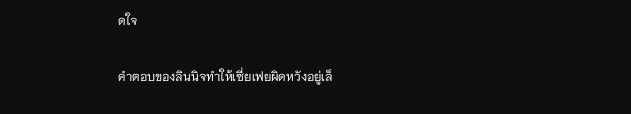ดใจ

คำตอบของลินนิจทำให้เซี่ยเฟยผิดหวังอยู่เล็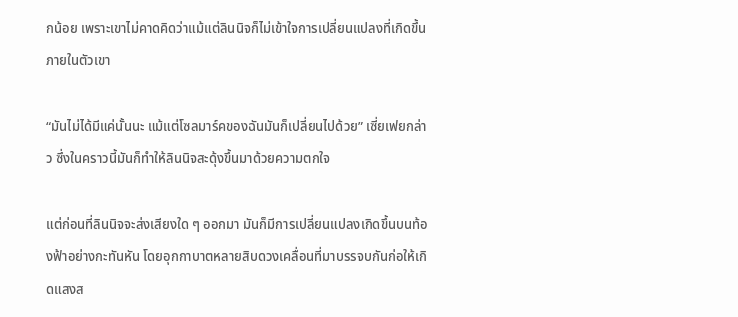กน้อย เพราะเขาไม่คาดคิดว่าแม้แต่ลินนิจก็ไม่เข้าใจการเปลี่ยนแปลงที่เกิดขึ้นภายในตัวเขา

“มันไม่ได้มีแค่นั้นนะ แม้แต่โซลมาร์คของฉันมันก็เปลี่ยนไปด้วย” เซี่ยเฟยกล่าว ซึ่งในคราวนี้มันก็ทำให้ลินนิจสะดุ้งขึ้นมาด้วยความตกใจ

แต่ก่อนที่ลินนิจจะส่งเสียงใด ๆ ออกมา มันก็มีการเปลี่ยนแปลงเกิดขึ้นบนท้องฟ้าอย่างกะทันหัน โดยอุกกาบาตหลายสิบดวงเคลื่อนที่มาบรรจบกันก่อให้เกิดแสงส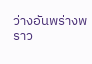ว่างอันพร่างพราว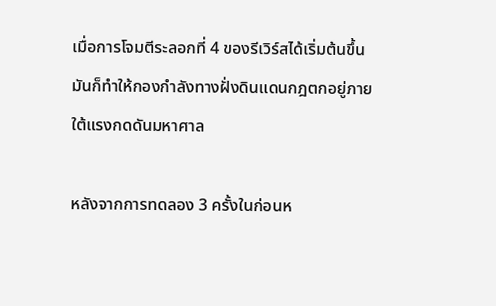เมื่อการโจมตีระลอกที่ 4 ของรีเวิร์สได้เริ่มต้นขึ้น มันก็ทำให้กองกำลังทางฝั่งดินแดนกฎตกอยู่ภายใต้แรงกดดันมหาศาล

หลังจากการทดลอง 3 ครั้งในก่อนห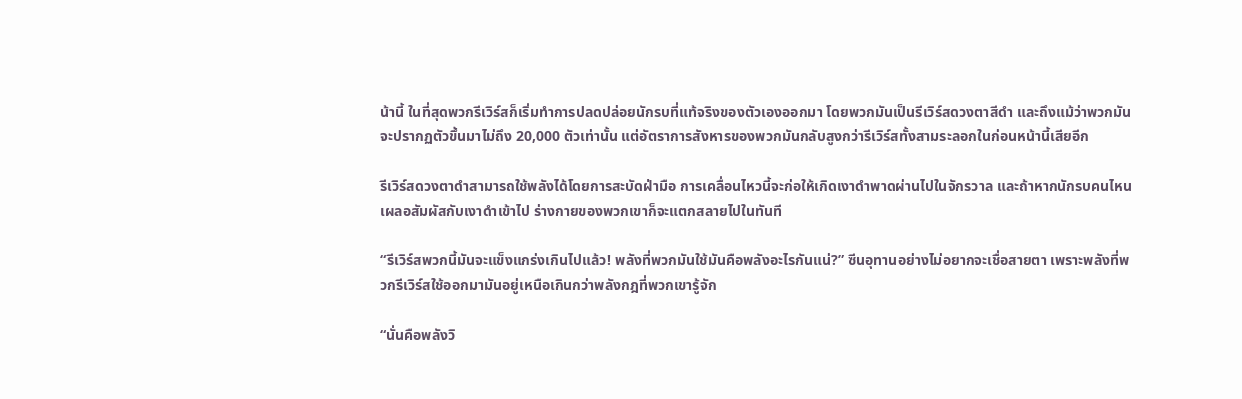น้านี้ ในที่สุดพวกรีเวิร์สก็เริ่มทำการปลดปล่อยนักรบที่แท้จริงของตัวเองออกมา โดยพวกมันเป็นรีเวิร์สดวงตาสีดำ และถึงแม้ว่าพวกมันจะปรากฏตัวขึ้นมาไม่ถึง 20,000 ตัวเท่านั้น แต่อัตราการสังหารของพวกมันกลับสูงกว่ารีเวิร์สทั้งสามระลอกในก่อนหน้านี้เสียอีก

รีเวิร์สดวงตาดำสามารถใช้พลังได้โดยการสะบัดฝ่ามือ การเคลื่อนไหวนี้จะก่อให้เกิดเงาดำพาดผ่านไปในจักรวาล และถ้าหากนักรบคนไหนเผลอสัมผัสกับเงาดำเข้าไป ร่างกายของพวกเขาก็จะแตกสลายไปในทันที

“รีเวิร์สพวกนี้มันจะแข็งแกร่งเกินไปแล้ว! พลังที่พวกมันใช้มันคือพลังอะไรกันแน่?” ซีนอุทานอย่างไม่อยากจะเชื่อสายตา เพราะพลังที่พวกรีเวิร์สใช้ออกมามันอยู่เหนือเกินกว่าพลังกฎที่พวกเขารู้จัก

“นั่นคือพลังวิ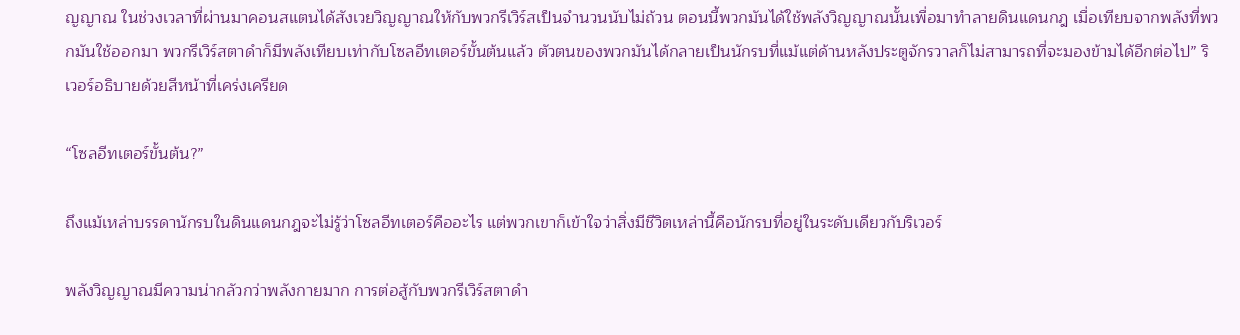ญญาณ ในช่วงเวลาที่ผ่านมาคอนสแตนได้สังเวยวิญญาณให้กับพวกรีเวิร์สเป็นจำนวนนับไม่ถ้วน ตอนนี้พวกมันได้ใช้พลังวิญญาณนั้นเพื่อมาทำลายดินแดนกฎ เมื่อเทียบจากพลังที่พวกมันใช้ออกมา พวกรีเวิร์สตาดำก็มีพลังเทียบเท่ากับโซลอีทเตอร์ขั้นต้นแล้ว ตัวตนของพวกมันได้กลายเป็นนักรบที่แม้แต่ด้านหลังประตูจักรวาลก็ไม่สามารถที่จะมองข้ามได้อีกต่อไป” ริเวอร์อธิบายด้วยสีหน้าที่เคร่งเครียด

“โซลอีทเตอร์ขั้นต้น?”

ถึงแม้เหล่าบรรดานักรบในดินแดนกฎจะไม่รู้ว่าโซลอีทเตอร์คืออะไร แต่พวกเขาก็เข้าใจว่าสิ่งมีชีวิตเหล่านี้คือนักรบที่อยู่ในระดับเดียวกับริเวอร์

พลังวิญญาณมีความน่ากลัวกว่าพลังกายมาก การต่อสู้กับพวกรีเวิร์สตาดำ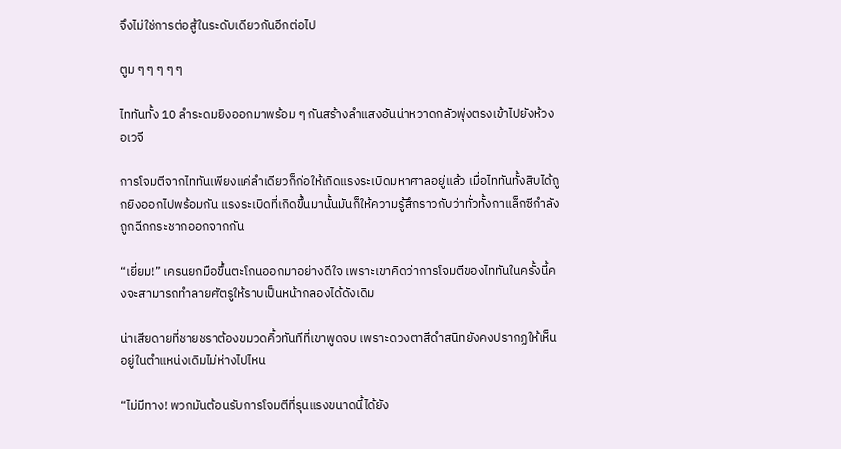จึงไม่ใช่การต่อสู้ในระดับเดียวกันอีกต่อไป

ตูม ๆ ๆ ๆ ๆ ๆ

ไททันทั้ง 10 ลำระดมยิงออกมาพร้อม ๆ กันสร้างลำแสงอันน่าหวาดกลัวพุ่งตรงเข้าไปยังห้วงอเวจี

การโจมตีจากไททันเพียงแค่ลำเดียวก็ก่อให้เกิดแรงระเบิดมหาศาลอยู่แล้ว เมื่อไททันทั้งสิบได้ถูกยิงออกไปพร้อมกัน แรงระเบิดที่เกิดขึ้นมานั้นมันก็ให้ความรู้สึกราวกับว่าทั่วทั้งกาแล็กซีกำลังถูกฉีกกระชากออกจากกัน

“เยี่ยม!” เครนยกมือขึ้นตะโกนออกมาอย่างดีใจ เพราะเขาคิดว่าการโจมตีของไททันในครั้งนี้คงจะสามารถทำลายศัตรูให้ราบเป็นหน้ากลองได้ดังเดิม

น่าเสียดายที่ชายชราต้องขมวดคิ้วทันทีที่เขาพูดจบ เพราะดวงตาสีดำสนิทยังคงปรากฏให้เห็นอยู่ในตำแหน่งเดิมไม่ห่างไปไหน

“ไม่มีทาง! พวกมันต้อนรับการโจมตีที่รุนแรงขนาดนี้ได้ยัง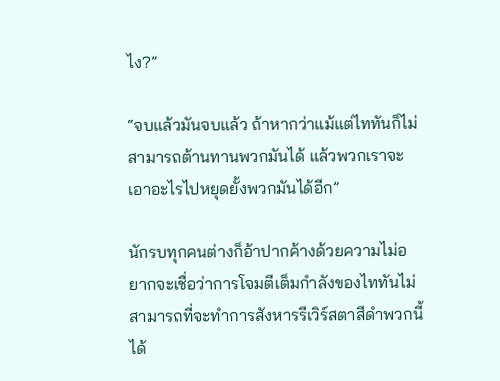ไง?”

“จบแล้วมันจบแล้ว ถ้าหากว่าแม้แต่ไททันก็ไม่สามารถต้านทานพวกมันได้ แล้วพวกเราจะเอาอะไรไปหยุดยั้งพวกมันได้อีก”

นักรบทุกคนต่างก็อ้าปากค้างด้วยความไม่อยากจะเชื่อว่าการโจมตีเต็มกำลังของไททันไม่สามารถที่จะทำการสังหารรีเวิร์สตาสีดำพวกนี้ได้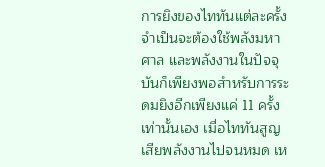การยิงของไททันแต่ละครั้งจำเป็นจะต้องใช้พลังมหาศาล และพลังงานในปัจจุบันก็เพียงพอสำหรับการระดมยิงอีกเพียงแค่ 11 ครั้งเท่านั้นเอง เมื่อไททันสูญเสียพลังงานไปจนหมด เห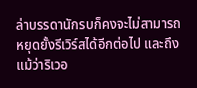ล่าบรรดานักรบก็คงจะไม่สามารถหยุดยั้งรีเวิร์สได้อีกต่อไป และถึงแม้ว่าริเวอ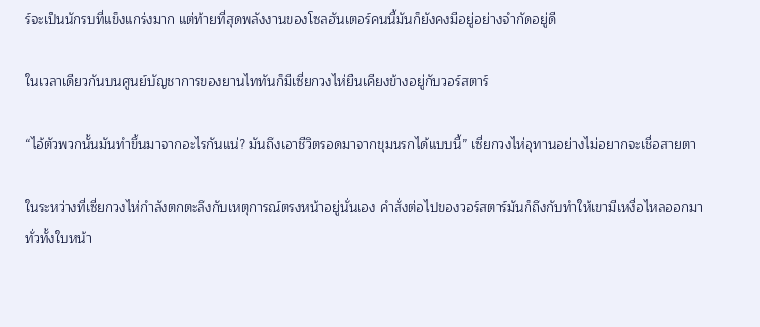ร์จะเป็นนักรบที่แข็งแกร่งมาก แต่ท้ายที่สุดพลังงานของโซลฮันเตอร์คนนี้มันก็ยังคงมีอยู่อย่างจำกัดอยู่ดี

ในเวลาเดียวกันบนศูนย์บัญชาการของยานไททันก็มีเซี่ยกวงไห่ยืนเคียงข้างอยู่กับวอร์สตาร์

“ไอ้ตัวพวกนั้นมันทำขึ้นมาจากอะไรกันแน่? มันถึงเอาชีวิตรอดมาจากขุมนรกได้แบบนี้” เซี่ยกวงไห่อุทานอย่างไม่อยากจะเชื่อสายตา

ในระหว่างที่เซี่ยกวงไห่กำลังตกตะลึงกับเหตุการณ์ตรงหน้าอยู่นั่นเอง คำสั่งต่อไปของวอร์สตาร์มันก็ถึงกับทำให้เขามีเหงื่อไหลออกมาทั่วทั้งใบหน้า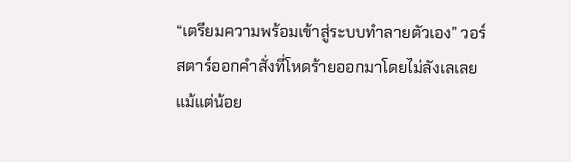“เตรียมความพร้อมเข้าสู่ระบบทำลายตัวเอง” วอร์สตาร์ออกคำสั่งที่โหดร้ายออกมาโดยไม่ลังเลเลยแม้แต่น้อย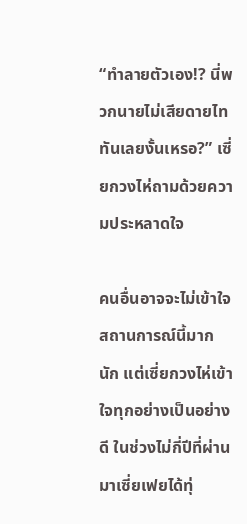“ทำลายตัวเอง!? นี่พวกนายไม่เสียดายไททันเลยงั้นเหรอ?” เซี่ยกวงไห่ถามด้วยความประหลาดใจ

คนอื่นอาจจะไม่เข้าใจสถานการณ์นี้มากนัก แต่เซี่ยกวงไห่เข้าใจทุกอย่างเป็นอย่างดี ในช่วงไม่กี่ปีที่ผ่านมาเซี่ยเฟยได้ทุ่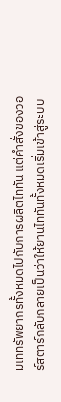มเททรัพยากรทั้งหมดไปกับการผลิตไททัน แต่คำสั่งของวอร์สตาร์กลับกลายเป็นว่าให้ยานไททันทั้งหมดเริ่มเข้าสู่ระบบ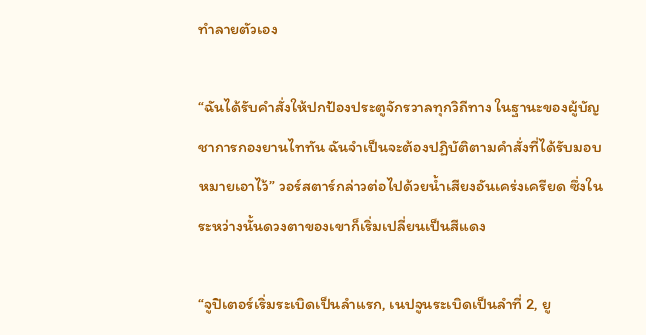ทำลายตัวเอง

“ฉันได้รับคำสั่งให้ปกป้องประตูจักรวาลทุกวิถีทาง ในฐานะของผู้บัญชาการกองยานไททัน ฉันจำเป็นจะต้องปฏิบัติตามคำสั่งที่ได้รับมอบหมายเอาไว้” วอร์สตาร์กล่าวต่อไปด้วยน้ำเสียงอันเคร่งเครียด ซึ่งในระหว่างนั้นดวงตาของเขาก็เริ่มเปลี่ยนเป็นสีแดง

“จูปิเตอร์เริ่มระเบิดเป็นลำแรก, เนปจูนระเบิดเป็นลำที่ 2, ยู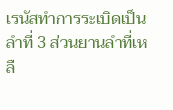เรนัสทำการระเบิดเป็นลำที่ 3 ส่วนยานลำที่เหลื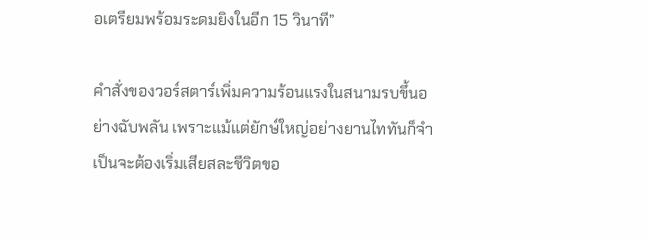อเตรียมพร้อมระดมยิงในอีก 15 วินาที”

คำสั่งของวอร์สตาร์เพิ่มความร้อนแรงในสนามรบขึ้นอย่างฉับพลัน เพราะแม้แต่ยักษ์ใหญ่อย่างยานไททันก็จำเป็นจะต้องเริ่มเสียสละชีวิตขอ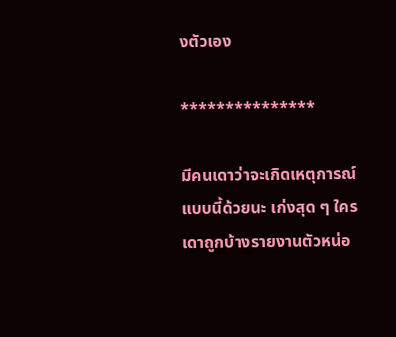งตัวเอง

***************

มีคนเดาว่าจะเกิดเหตุการณ์แบบนี้ด้วยนะ เก่งสุด ๆ ใครเดาถูกบ้างรายงานตัวหน่อ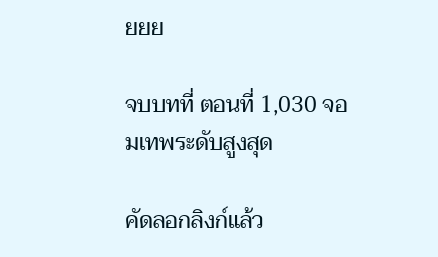ยยย

จบบทที่ ตอนที่ 1,030 จอมเทพระดับสูงสุด

คัดลอกลิงก์แล้ว